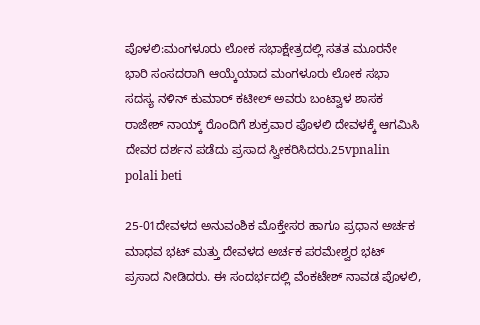ಪೊಳಲಿ:ಮಂಗಳೂರು ಲೋಕ ಸಭಾಕ್ಷೇತ್ರದಲ್ಲಿ ಸತತ ಮೂರನೇ ಭಾರಿ ಸಂಸದರಾಗಿ ಆಯ್ಕೆಯಾದ ಮಂಗಳೂರು ಲೋಕ ಸಭಾ ಸದಸ್ಯ ನಳಿನ್ ಕುಮಾರ್ ಕಟೀಲ್ ಅವರು ಬಂಟ್ವಾಳ ಶಾಸಕ ರಾಜೇಶ್ ನಾಯ್ಕ್ ರೊಂದಿಗೆ ಶುಕ್ರವಾರ ಪೊಳಲಿ ದೇವಳಕ್ಕೆ ಆಗಮಿಸಿ ದೇವರ ದರ್ಶನ ಪಡೆದು ಪ್ರಸಾದ ಸ್ವೀಕರಿಸಿದರು.25vpnalin polali beti

25-01ದೇವಳದ ಅನುವಂಶಿಕ ಮೊಕ್ತೇಸರ ಹಾಗೂ ಪ್ರಧಾನ ಅರ್ಚಕ ಮಾಧವ ಭಟ್ ಮತ್ತು ದೇವಳದ ಅರ್ಚಕ ಪರಮೇಶ್ವರ ಭಟ್ ಪ್ರಸಾದ ನೀಡಿದರು. ಈ ಸಂದರ್ಭದಲ್ಲಿ ವೆಂಕಟೇಶ್ ನಾವಡ ಪೊಳಲಿ,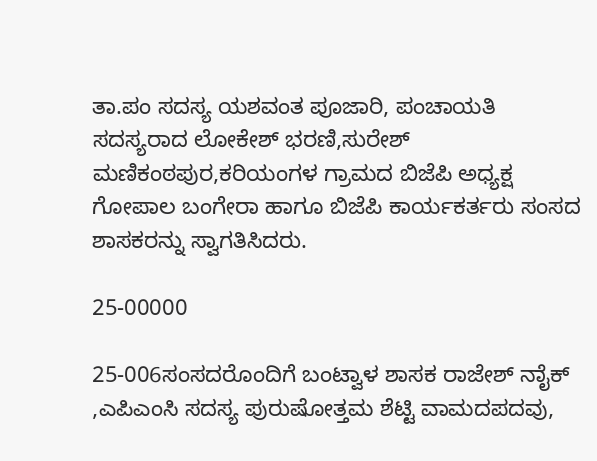ತಾ.ಪಂ ಸದಸ್ಯ ಯಶವಂತ ಪೂಜಾರಿ, ಪಂಚಾಯತಿ ಸದಸ್ಯರಾದ ಲೋಕೇಶ್ ಭರಣಿ,ಸುರೇಶ್ ಮಣಿಕಂಠಪುರ,ಕರಿಯಂಗಳ ಗ್ರಾಮದ ಬಿಜೆಪಿ ಅಧ್ಯಕ್ಷ ಗೋಪಾಲ ಬಂಗೇರಾ ಹಾಗೂ ಬಿಜೆಪಿ ಕಾರ್ಯಕರ್ತರು ಸಂಸದ ಶಾಸಕರನ್ನು ಸ್ವಾಗತಿಸಿದರು.

25-00000

25-006ಸಂಸದರೊಂದಿಗೆ ಬಂಟ್ವಾಳ ಶಾಸಕ ರಾಜೇಶ್ ನಾೈಕ್ ,ಎಪಿಎಂಸಿ ಸದಸ್ಯ ಪುರುಷೋತ್ತಮ ಶೆಟ್ಟಿ ವಾಮದಪದವು,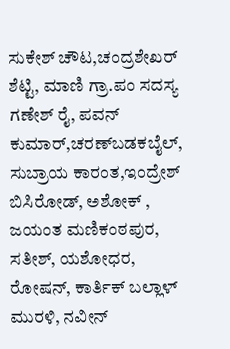ಸುಕೇಶ್ ಚೌಟ,ಚಂದ್ರಶೇಖರ್ ಶೆಟ್ಟಿ, ಮಾಣಿ ಗ್ರಾ.ಪಂ ಸದಸ್ಯ ಗಣೇಶ್ ರೈ, ಪವನ್ ಕುಮಾರ್,ಚರಣ್‍ಬಡಕಬೈಲ್, ಸುಬ್ರಾಯ ಕಾರಂತ,ಇಂದ್ರೇಶ್ ಬಿಸಿರೋಡ್, ಅಶೋಕ್ , ಜಯಂತ ಮಣಿಕಂಠಪುರ, ಸತೀಶ್, ಯಶೋಧರ, ರೋಷನ್, ಕಾರ್ತಿಕ್ ಬಲ್ಲಾಳ್ ಮುರಳಿ, ನವೀನ್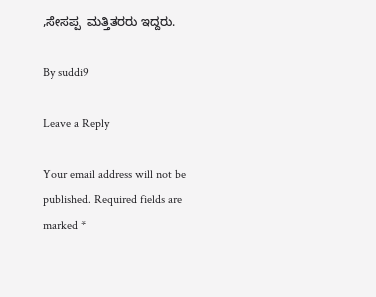,ಸೇಸಪ್ಪ  ಮತ್ತಿತರರು ಇದ್ದರು.

By suddi9

Leave a Reply

Your email address will not be published. Required fields are marked *